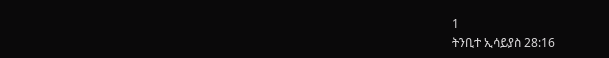1
ትንቢተ ኢሳይያስ 28:16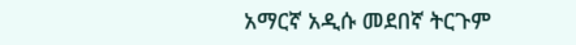አማርኛ አዲሱ መደበኛ ትርጉም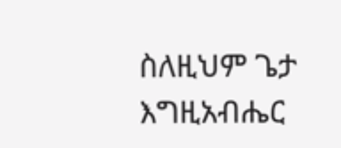ስለዚህም ጌታ እግዚአብሔር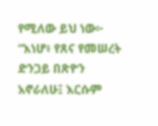የሚለው ይህ ነው፦ “እነሆ፥ የጸና የመሠረት ድንጋይ በጽዮን አኖራለሁ፤ እርሱም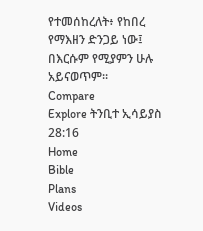የተመሰከረለት፥ የከበረ የማእዘን ድንጋይ ነው፤ በእርሱም የሚያምን ሁሉ አይናወጥም።
Compare
Explore ትንቢተ ኢሳይያስ 28:16
Home
Bible
Plans
Videos